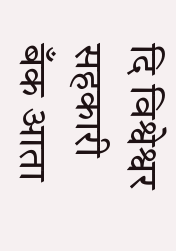दि विश्वेश्वर सहकारी बँक आता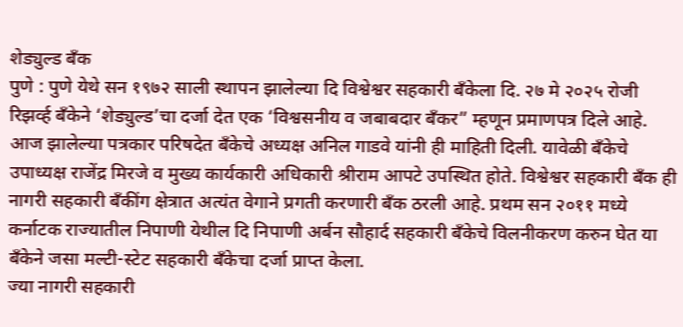शेड्युल्ड बँक
पुणे : पुणे येथे सन १९७२ साली स्थापन झालेल्या दि विश्वेश्वर सहकारी बँकेला दि. २७ मे २०२५ रोजी रिझर्व्ह बँकेने ‘शेड्युल्ड’चा दर्जा देत एक ‘विश्वसनीय व जबाबदार बँकर” म्हणून प्रमाणपत्र दिले आहे. आज झालेल्या पत्रकार परिषदेत बँकेचे अध्यक्ष अनिल गाडवे यांनी ही माहिती दिली. यावेळी बँकेचे उपाध्यक्ष राजेंद्र मिरजे व मुख्य कार्यकारी अधिकारी श्रीराम आपटे उपस्थित होते. विश्वेश्वर सहकारी बँक ही नागरी सहकारी बँकींग क्षेत्रात अत्यंत वेगाने प्रगती करणारी बँक ठरली आहे. प्रथम सन २०११ मध्ये कर्नाटक राज्यातील निपाणी येथील दि निपाणी अर्बन सौहार्द सहकारी बँकेचे विलनीकरण करुन घेत या बँकेने जसा मल्टी-स्टेट सहकारी बँकेचा दर्जा प्राप्त केला.
ज्या नागरी सहकारी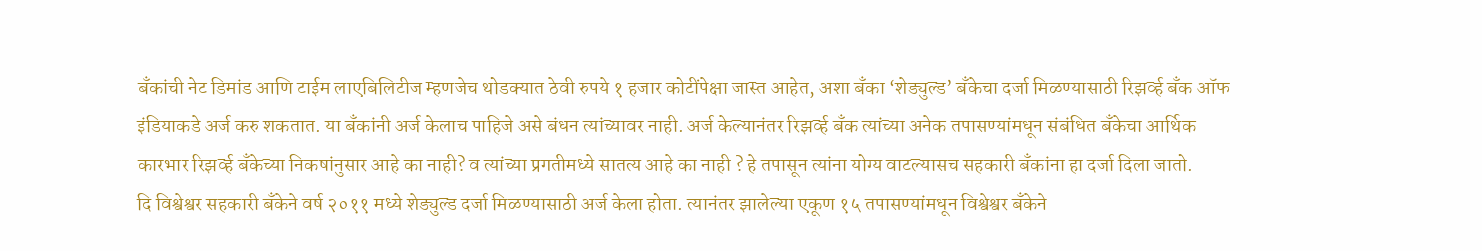बँकांची नेट डिमांड आणि टाईम लाएबिलिटीज म्हणजेच थोडक्यात ठेवी रुपये १ हजार कोटींपेक्षा जास्त आहेत, अशा बँका ‘शेड्युल्ड’ बँकेचा दर्जा मिळण्यासाठी रिझर्व्ह बँक ऑफ इंडियाकडे अर्ज करु शकतात. या बँकांनी अर्ज केलाच पाहिजे असे बंधन त्यांच्यावर नाही. अर्ज केल्यानंतर रिझर्व्ह बँक त्यांच्या अनेक तपासण्यांमधून संबंधित बँकेचा आर्थिक कारभार रिझर्व्ह बँकेच्या निकषांनुसार आहे का नाही? व त्यांच्या प्रगतीमध्ये सातत्य आहे का नाही ? हे तपासून त्यांना योग्य वाटल्यासच सहकारी बँकांना हा दर्जा दिला जातो.
दि विश्वेश्वर सहकारी बँकेने वर्ष २०११ मध्ये शेड्युल्ड दर्जा मिळण्यासाठी अर्ज केला होता. त्यानंतर झालेल्या एकूण १५ तपासण्यांमधून विश्वेश्वर बँकेने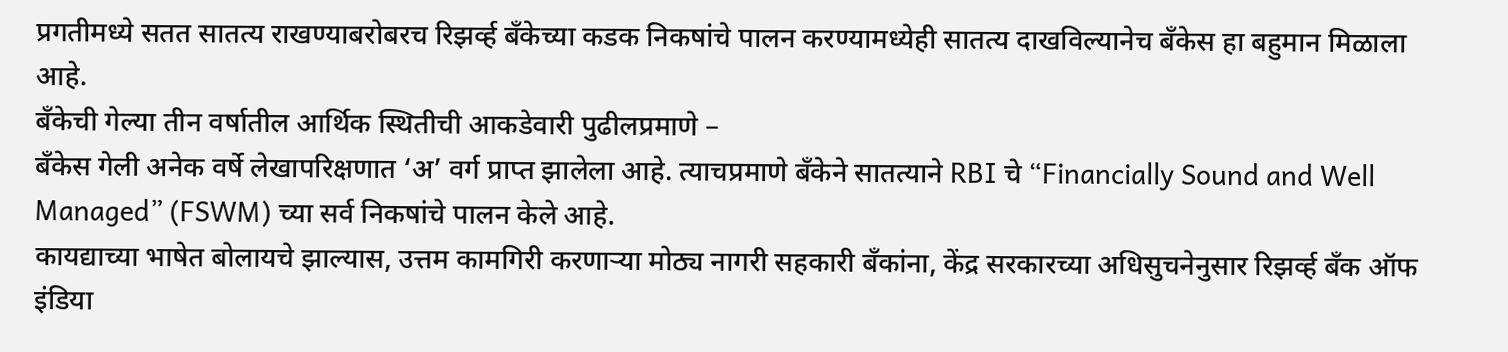प्रगतीमध्ये सतत सातत्य राखण्याबरोबरच रिझर्व्ह बँकेच्या कडक निकषांचे पालन करण्यामध्येही सातत्य दाखविल्यानेच बँकेस हा बहुमान मिळाला आहे.
बँकेची गेल्या तीन वर्षातील आर्थिक स्थितीची आकडेवारी पुढीलप्रमाणे –
बँकेस गेली अनेक वर्षे लेखापरिक्षणात ‘अ’ वर्ग प्राप्त झालेला आहे. त्याचप्रमाणे बँकेने सातत्याने RBI चे “Financially Sound and Well Managed” (FSWM) च्या सर्व निकषांचे पालन केले आहे.
कायद्याच्या भाषेत बोलायचे झाल्यास, उत्तम कामगिरी करणाऱ्या मोठ्य नागरी सहकारी बँकांना, केंद्र सरकारच्या अधिसुचनेनुसार रिझर्व्ह बँक ऑफ इंडिया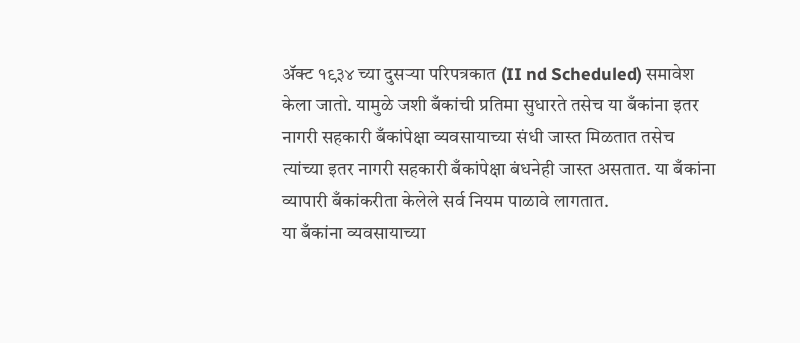ॲक्ट १९३४ च्या दुसऱ्या परिपत्रकात (II nd Scheduled) समावेश केला जातो. यामुळे जशी बँकांची प्रतिमा सुधारते तसेच या बँकांना इतर नागरी सहकारी बँकांपेक्षा व्यवसायाच्या संधी जास्त मिळतात तसेच त्यांच्या इतर नागरी सहकारी बँकांपेक्षा बंधनेही जास्त असतात. या बँकांना व्यापारी बँकांकरीता केलेले सर्व नियम पाळावे लागतात.
या बँकांना व्यवसायाच्या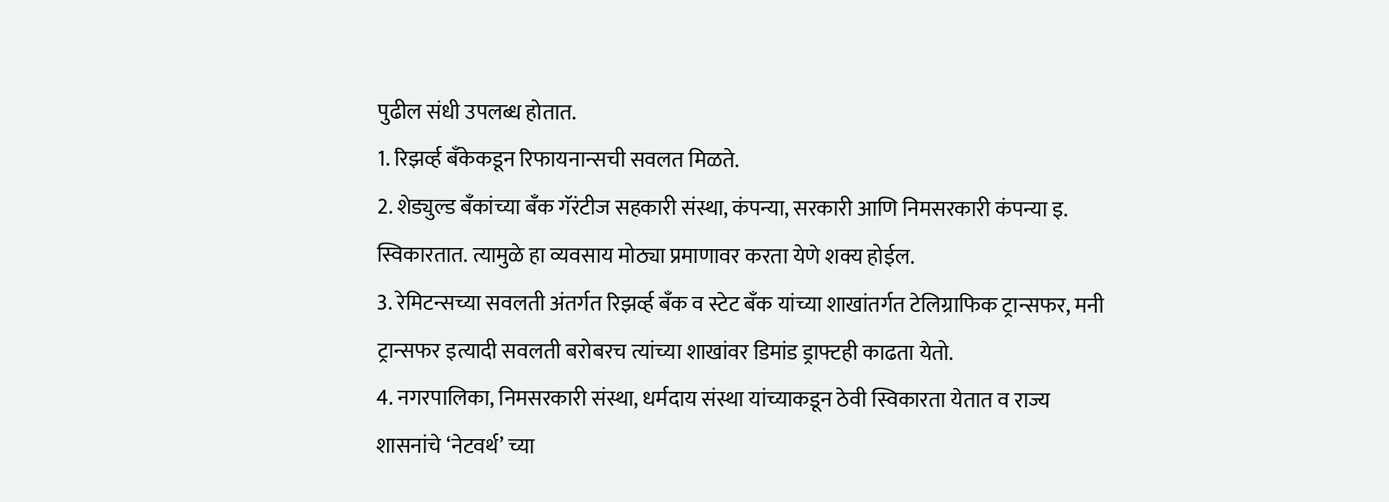पुढील संधी उपलब्ध होतात.
1. रिझर्व्ह बँकेकडून रिफायनान्सची सवलत मिळते.
2. शेड्युल्ड बँकांच्या बँक गॅरंटीज सहकारी संस्था, कंपन्या, सरकारी आणि निमसरकारी कंपन्या इ. स्विकारतात. त्यामुळे हा व्यवसाय मोठ्या प्रमाणावर करता येणे शक्य होईल.
3. रेमिटन्सच्या सवलती अंतर्गत रिझर्व्ह बँक व स्टेट बँक यांच्या शाखांतर्गत टेलिग्राफिक ट्रान्सफर, मनी ट्रान्सफर इत्यादी सवलती बरोबरच त्यांच्या शाखांवर डिमांड ड्राफ्टही काढता येतो.
4. नगरपालिका, निमसरकारी संस्था, धर्मदाय संस्था यांच्याकडून ठेवी स्विकारता येतात व राज्य शासनांचे ‘नेटवर्थ’ च्या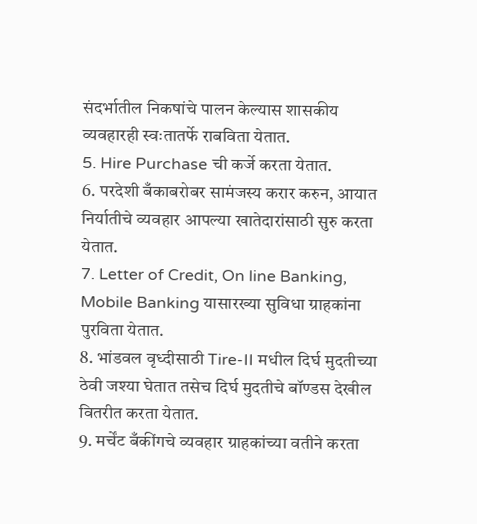संदर्भातील निकषांचे पालन केल्यास शासकीय व्यवहारही स्वःतातर्फे राबविता येतात.
5. Hire Purchase ची कर्जे करता येतात.
6. परदेशी बँकाबरोबर सामंजस्य करार करुन, आयात निर्यातीचे व्यवहार आपल्या खातेदारांसाठी सुरु करता येतात.
7. Letter of Credit, On line Banking, Mobile Banking यासारख्या सुविधा ग्राहकांना पुरविता येतात.
8. भांडवल वृध्दीसाठी Tire-II मधील दिर्घ मुदतीच्या ठेवी जश्या घेतात तसेच दिर्घ मुदतीचे बॉण्डस देखील वितरीत करता येतात.
9. मर्चेंट बँकींगचे व्यवहार ग्राहकांच्या वतीने करता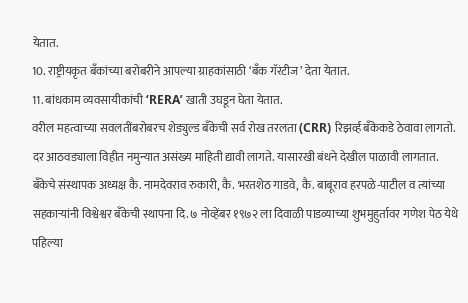येतात.
10. राष्ट्रीयकृत बँकांच्या बरोबरीने आपल्या ग्राहकांसाठी ‘बँक गॅरंटीज’ देता येतात.
11. बांधकाम व्यवसायीकांची ‘RERA’ खाती उघडून घेता येतात.
वरील महत्वाच्या सवलतींबरोबरच शेड्युल्ड बँकेची सर्व रोख तरलता (CRR) रिझर्व्ह बँकेकडे ठेवावा लागतो. दर आठवड्याला विहीत नमुन्यात असंख्य माहिती द्यावी लागते. यासारखी बंधने देखील पाळावी लागतात.
बँकेचे संस्थापक अध्यक्ष कै. नामदेवराव रुकारी, कै. भरतशेठ गाडवे, कै. बाबूराव हरपळे-पाटील व त्यांच्या सहकाऱ्यांनी विश्वेश्वर बँकेची स्थापना दि. ७ नोव्हेंबर १९७२ ला दिवाळी पाडव्याच्या शुभमुहुर्तावर गणेश पेठ येथे पहिल्या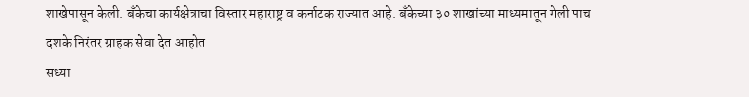शाखेपासून केली. बँकेचा कार्यक्षेत्राचा विस्तार महाराष्ट्र व कर्नाटक राज्यात आहे. बँकेच्या ३० शाखांच्या माध्यमातून गेली पाच दशके निरंतर ग्राहक सेवा देत आहोत
सध्या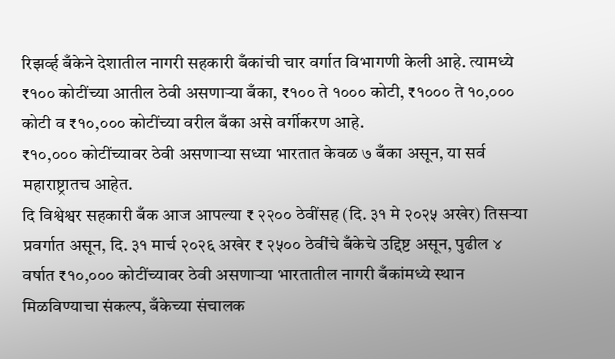रिझर्व्ह बँकेने देशातील नागरी सहकारी बँकांची चार वर्गात विभागणी केली आहे. त्यामध्ये ₹१०० कोटींच्या आतील ठेवी असणाऱ्या बँका, ₹१०० ते १००० कोटी, ₹१००० ते १०,००० कोटी व ₹१०,००० कोटींच्या वरील बँका असे वर्गीकरण आहे.
₹१०,००० कोटींच्यावर ठेवी असणाऱ्या सध्या भारतात केवळ ७ बँका असून, या सर्व महाराष्ट्रातच आहेत.
दि विश्वेश्वर सहकारी बँक आज आपल्या ₹ २२०० ठेवींसह (दि. ३१ मे २०२५ अखेर) तिसऱ्या प्रवर्गात असून, दि. ३१ मार्च २०२६ अखेर ₹ २५०० ठेवींचे बँकेचे उद्दिष्ट असून, पुढील ४ वर्षात ₹१०,००० कोटींच्यावर ठेवी असणाऱ्या भारतातील नागरी बँकांमध्ये स्थान मिळविण्याचा संकल्प, बँकेच्या संचालक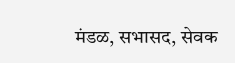मंडळ, सभासद, सेवक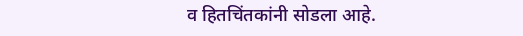व हितचिंतकांनी सोडला आहे.